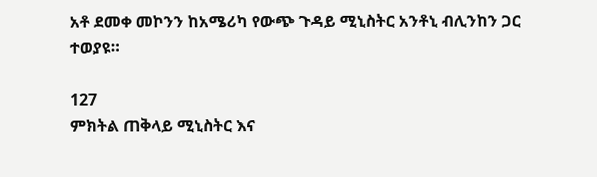አቶ ደመቀ መኮንን ከአሜሪካ የውጭ ጉዳይ ሚኒስትር አንቶኒ ብሊንከን ጋር ተወያዩ።

127
ምክትል ጠቅላይ ሚኒስትር እና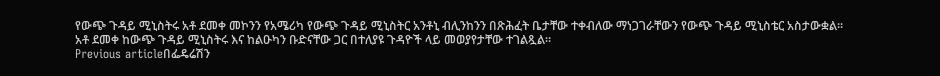የውጭ ጉዳይ ሚኒስትሩ አቶ ደመቀ መኮንን የአሜሪካ የውጭ ጉዳይ ሚኒስትር አንቶኒ ብሊንከንን በጽሕፈት ቤታቸው ተቀብለው ማነጋገራቸውን የውጭ ጉዳይ ሚኒስቴር አስታውቋል።
አቶ ደመቀ ከውጭ ጉዳይ ሚኒስትሩ እና ከልዑካን ቡድናቸው ጋር በተለያዩ ጉዳዮች ላይ መወያየታቸው ተገልጿል።
Previous articleበፌዴሬሽን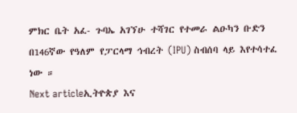ምክር ቤት አፈ- ጉባኤ አገኘሁ ተሻገር የተመራ ልዑካን ቡድን በ146ኛው የዓለም የፓርላማ ኅብረት (IPU) ስብሰባ ላይ እየተሳተፈ ነው ።
Next articleኢትዮጵያ እና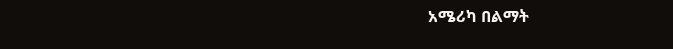አሜሪካ በልማት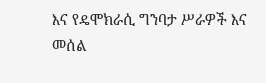እና የዴሞክራሲ ግንባታ ሥራዎች እና መሰል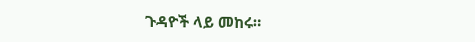ጉዳዮች ላይ መከሩ።